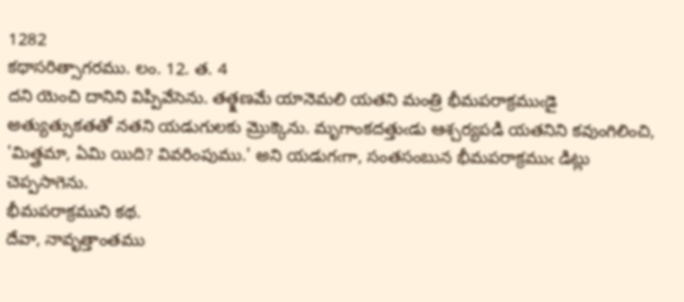1282
కథాసరిత్సాగరము. లం. 12. త. 4
దని యెంచి దానిని విప్పివేసెను. తత్క్షణమే యానెమలి యతని మంత్రి భీమపరాక్రముఁడై అత్యుత్సుకతతో నతని యడుగులకు మ్రొక్కెను. మృగాంకదత్తుఁడు ఆశ్చర్యపడి యతనిని కవుంగిలించి, 'మిత్త్రమా, ఏమి యిది? వివరింపుము.' అని యడుగఁగా, సంతసంబున భీమపరాక్రముఁ డిట్లు చెప్పసాగెను.
భీమపరాక్రముని కథ.
దేవా, నావృత్తాంతము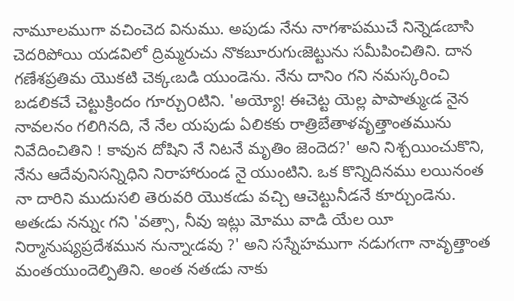నామూలముగా వచించెద వినుము. అపుడు నేను నాగశాపముచే నిన్నెడఁబాసి చెదరిపోయి యడవిలో ద్రిమ్మరుచు నొకబూరుగుఁజెట్టును సమీపించితిని. దాన గణేశప్రతిమ యొకటి చెక్కఁబడి యుండెను. నేను దానిం గని నమస్కరించి బడలికచే చెట్టుక్రిందం గూర్చు౦టిని. 'అయ్యో! ఈచెట్ట యెల్ల పాపాత్ముఁడ నైన నావలనం గలిగినది, నే నేల యపుడు ఏలికకు రాత్రిబేతాళవృత్తాంతమును నివేదించితిని ! కావున దోషిని నే నిటనే మృతిం జెందెద?' అని నిశ్చయించుకొని, నేను ఆదేవునిసన్నిధిని నిరాహారుండ నై యుంటిని. ఒక కొన్నిదినము లయినంత నా దారిని ముదుసలి తెరువరి యొకఁడు వచ్చి ఆచెట్టునీడనే కూర్చుండెను. అతఁడు నన్నుఁ గని 'వత్సా, నీవు ఇట్లు మోము వాడి యేల యీ నిర్మానుష్యప్రదేశమున నున్నాఁడవు ?' అని సస్నేహముగా నడుగఁగా నావృత్తాంత మంతయుందెల్పితిని. అంత నతఁడు నాకు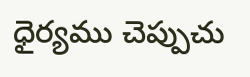ధైర్యము చెప్పుచు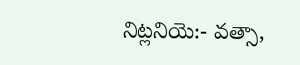నిట్లనియె:- వత్సా,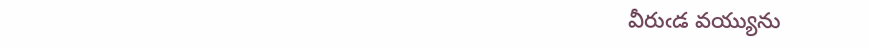వీరుఁడ వయ్యును